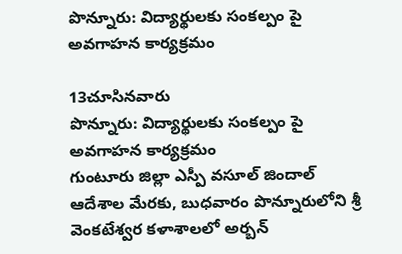పొన్నూరు: విద్యార్థులకు సంకల్పం పై అవగాహన కార్యక్రమం

13చూసినవారు
పొన్నూరు: విద్యార్థులకు సంకల్పం పై అవగాహన కార్యక్రమం
గుంటూరు జిల్లా ఎస్పీ వసూల్ జిందాల్ ఆదేశాల మేరకు, బుధవారం పొన్నూరులోని శ్రీ వెంకటేశ్వర కళాశాలలో అర్బన్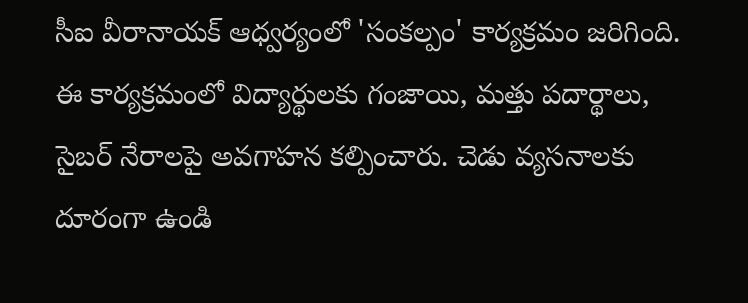సీఐ వీరానాయక్ ఆధ్వర్యంలో 'సంకల్పం' కార్యక్రమం జరిగింది. ఈ కార్యక్రమంలో విద్యార్థులకు గంజాయి, మత్తు పదార్థాలు, సైబర్ నేరాలపై అవగాహన కల్పించారు. చెడు వ్యసనాలకు దూరంగా ఉండి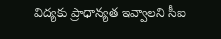విద్యకు ప్రాధాన్యత ఇవ్వాలని సీఐ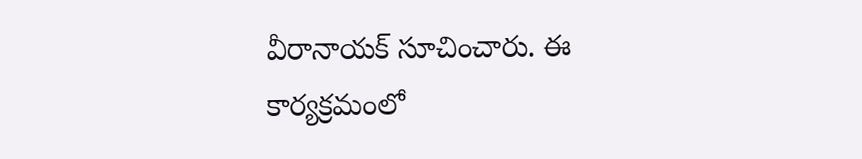వీరానాయక్ సూచించారు. ఈ కార్యక్రమంలో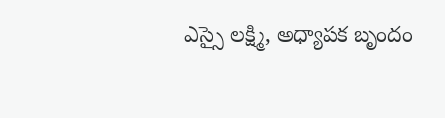ఎస్సై లక్ష్మి, అధ్యాపక బృందం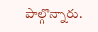పాల్గొన్నారు.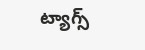ట్యాగ్స్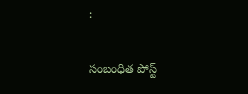:

సంబంధిత పోస్ట్